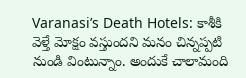Varanasi’s Death Hotels: కాశీకి వెళ్తే మోక్షం వస్తుందని మనం చిన్నప్పటి నుండి వింటున్నాం. అందుకే చాలామంది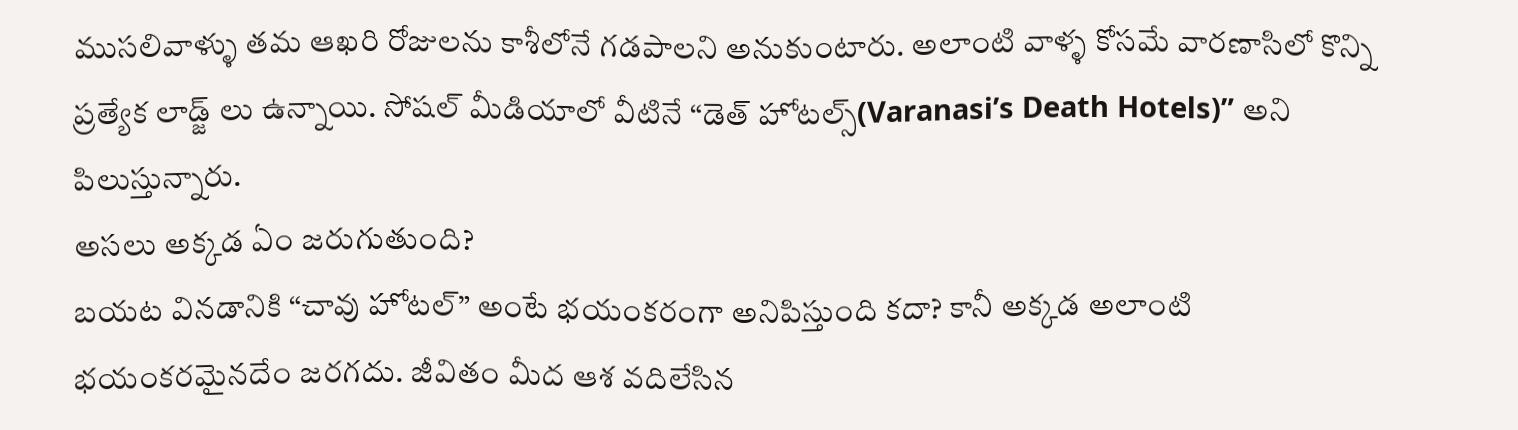ముసలివాళ్ళు తమ ఆఖరి రోజులను కాశీలోనే గడపాలని అనుకుంటారు. అలాంటి వాళ్ళ కోసమే వారణాసిలో కొన్ని ప్రత్యేక లాడ్జ్ లు ఉన్నాయి. సోషల్ మీడియాలో వీటినే “డెత్ హోటల్స్(Varanasi’s Death Hotels)” అని పిలుస్తున్నారు.
అసలు అక్కడ ఏం జరుగుతుంది?
బయట వినడానికి “చావు హోటల్” అంటే భయంకరంగా అనిపిస్తుంది కదా? కానీ అక్కడ అలాంటి భయంకరమైనదేం జరగదు. జీవితం మీద ఆశ వదిలేసిన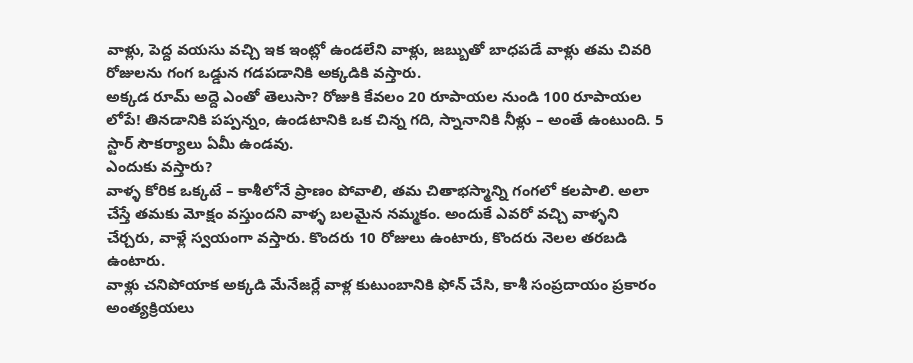వాళ్లు, పెద్ద వయసు వచ్చి ఇక ఇంట్లో ఉండలేని వాళ్లు, జబ్బుతో బాధపడే వాళ్లు తమ చివరి రోజులను గంగ ఒడ్డున గడపడానికి అక్కడికి వస్తారు.
అక్కడ రూమ్ అద్దె ఎంతో తెలుసా? రోజుకి కేవలం 20 రూపాయల నుండి 100 రూపాయల లోపే! తినడానికి పప్పన్నం, ఉండటానికి ఒక చిన్న గది, స్నానానికి నీళ్లు – అంతే ఉంటుంది. 5 స్టార్ సౌకర్యాలు ఏమీ ఉండవు.
ఎందుకు వస్తారు?
వాళ్ళ కోరిక ఒక్కటే – కాశీలోనే ప్రాణం పోవాలి, తమ చితాభస్మాన్ని గంగలో కలపాలి. అలా చేస్తే తమకు మోక్షం వస్తుందని వాళ్ళ బలమైన నమ్మకం. అందుకే ఎవరో వచ్చి వాళ్ళని చేర్చరు, వాళ్లే స్వయంగా వస్తారు. కొందరు 10 రోజులు ఉంటారు, కొందరు నెలల తరబడి ఉంటారు.
వాళ్లు చనిపోయాక అక్కడి మేనేజర్లే వాళ్ల కుటుంబానికి ఫోన్ చేసి, కాశీ సంప్రదాయం ప్రకారం అంత్యక్రియలు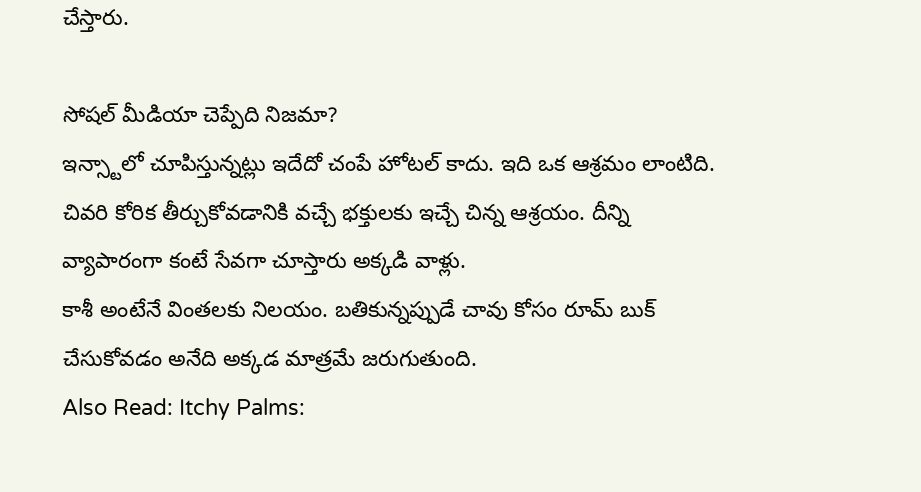చేస్తారు.

సోషల్ మీడియా చెప్పేది నిజమా?
ఇన్స్టాలో చూపిస్తున్నట్లు ఇదేదో చంపే హోటల్ కాదు. ఇది ఒక ఆశ్రమం లాంటిది. చివరి కోరిక తీర్చుకోవడానికి వచ్చే భక్తులకు ఇచ్చే చిన్న ఆశ్రయం. దీన్ని వ్యాపారంగా కంటే సేవగా చూస్తారు అక్కడి వాళ్లు.
కాశీ అంటేనే వింతలకు నిలయం. బతికున్నప్పుడే చావు కోసం రూమ్ బుక్ చేసుకోవడం అనేది అక్కడ మాత్రమే జరుగుతుంది.
Also Read: Itchy Palms: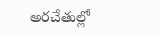అరచేతుల్లో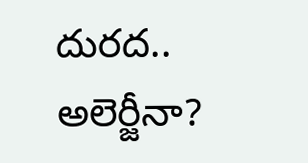దురద.. అలెర్జీనా?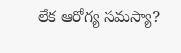లేక ఆరోగ్య సమస్యా?